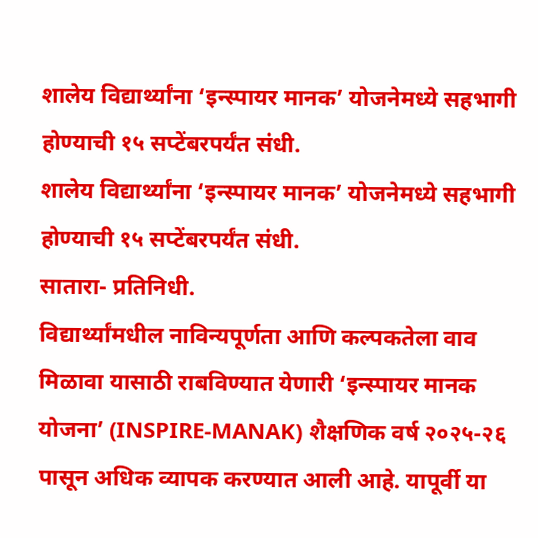शालेय विद्यार्थ्यांना ‘इन्स्पायर मानक’ योजनेमध्ये सहभागी होण्याची १५ सप्टेंबरपर्यंत संधी.
शालेय विद्यार्थ्यांना ‘इन्स्पायर मानक’ योजनेमध्ये सहभागी होण्याची १५ सप्टेंबरपर्यंत संधी.
सातारा- प्रतिनिधी.
विद्यार्थ्यांमधील नाविन्यपूर्णता आणि कल्पकतेला वाव मिळावा यासाठी राबविण्यात येणारी ‘इन्स्पायर मानक योजना’ (INSPIRE-MANAK) शैक्षणिक वर्ष २०२५-२६ पासून अधिक व्यापक करण्यात आली आहे. यापूर्वी या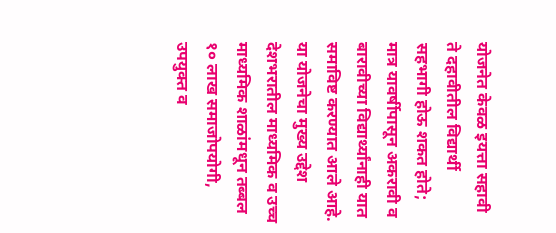योजनेत केवळ इयत्ता सहावी ते दहावीतील विद्यार्थी सहभागी होऊ शकत होते; मात्र यावर्षीपासून अकरावी व बारावीच्या विद्यार्थ्यांनाही यात समाविष्ट करण्यात आले आहे.
या योजनेचा मुख्य उद्देश देशभरातील माध्यमिक व उच्च माध्यमिक शाळांमधून तब्बल १० लाख समाजोपयोगी, उपयुक्त व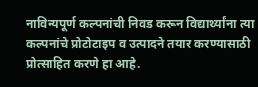नाविन्यपूर्ण कल्पनांची निवड करून विद्यार्थ्यांना त्या कल्पनांचे प्रोटोटाइप व उत्पादने तयार करण्यासाठी प्रोत्साहित करणे हा आहे.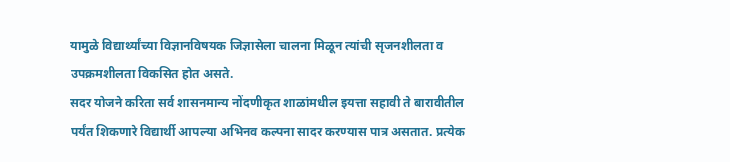यामुळे विद्यार्थ्यांच्या विज्ञानविषयक जिज्ञासेला चालना मिळून त्यांची सृजनशीलता व उपक्रमशीलता विकसित होत असते.
सदर योजने करिता सर्व शासनमान्य नोंदणीकृत शाळांमधील इयत्ता सहावी ते बारावीतील पर्यंत शिकणारे विद्यार्थी आपल्या अभिनव कल्पना सादर करण्यास पात्र असतात. प्रत्येक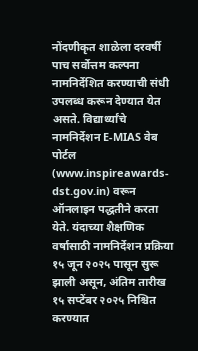नोंदणीकृत शाळेला दरवर्षी पाच सर्वोत्तम कल्पना नामनिर्देशित करण्याची संधी उपलब्ध करून देण्यात येत असते. विद्यार्थ्यांचे नामनिर्देशन E-MIAS वेब पोर्टल (www.inspireawards-dst.gov.in) वरून ऑनलाइन पद्धतीने करता येते. यंदाच्या शैक्षणिक वर्षासाठी नामनिर्देशन प्रक्रिया १५ जून २०२५ पासून सुरू झाली असून, अंतिम तारीख १५ सप्टेंबर २०२५ निश्चित करण्यात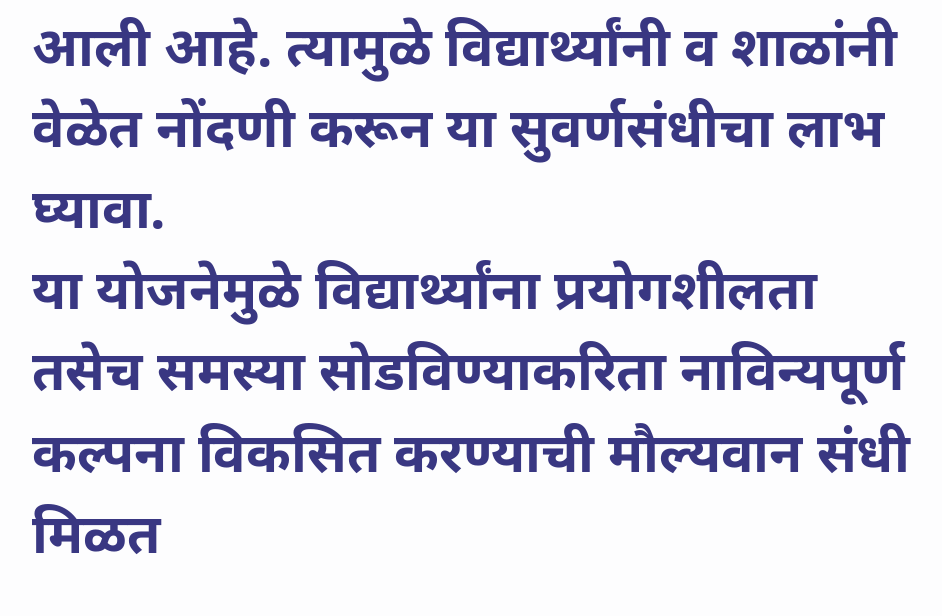आली आहे. त्यामुळे विद्यार्थ्यांनी व शाळांनी वेळेत नोंदणी करून या सुवर्णसंधीचा लाभ घ्यावा.
या योजनेमुळे विद्यार्थ्यांना प्रयोगशीलता तसेच समस्या सोडविण्याकरिता नाविन्यपूर्ण कल्पना विकसित करण्याची मौल्यवान संधी मिळत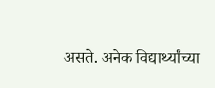असते. अनेक विद्यार्थ्यांच्या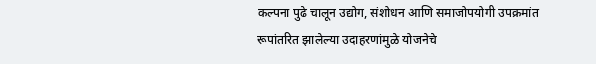कल्पना पुढे चालून उद्योग, संशोधन आणि समाजोपयोगी उपक्रमांत रूपांतरित झालेल्या उदाहरणांमुळे योजनेचे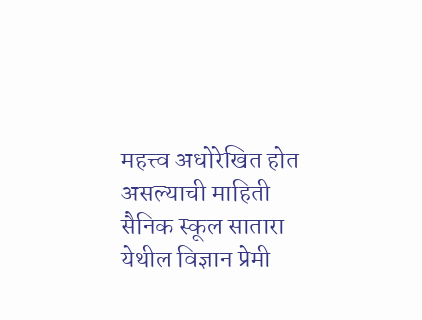महत्त्व अधोरेखित होत असल्याची माहिती सैनिक स्कूल सातारा येथील विज्ञान प्रेमी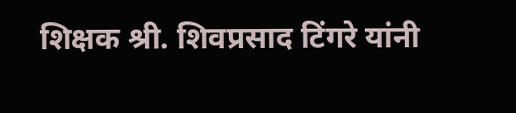शिक्षक श्री. शिवप्रसाद टिंगरे यांनी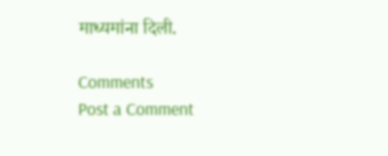माध्यमांना दिली.

Comments
Post a Comment